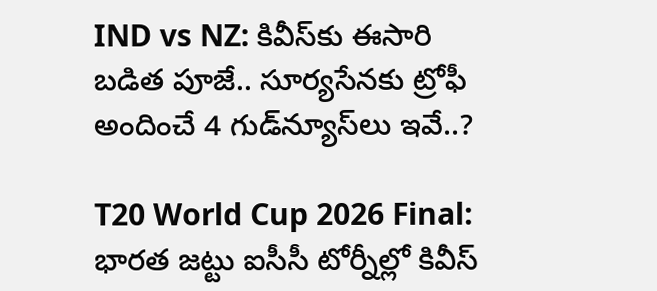IND vs NZ: కివీస్‌కు ఈసారి బడిత పూజే.. సూర్యసేనకు ట్రోఫీ అందించే 4 గుడ్‌న్యూస్‌లు ఇవే..?

T20 World Cup 2026 Final: భారత జట్టు ఐసీసీ టోర్నీల్లో కివీస్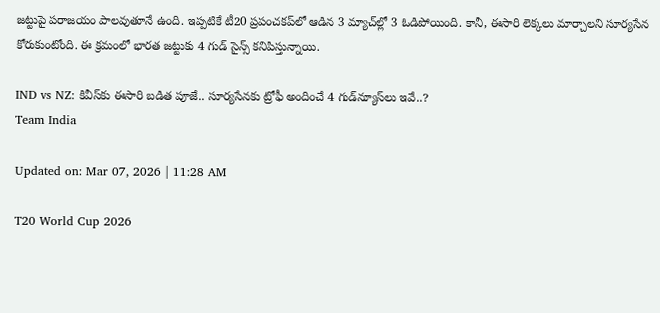జట్టుపై పరాజయం పాలవుతూనే ఉంది. ఇప్పటికే టీ20 ప్రపంచకప్‌లో ఆడిన 3 మ్యాచ్‌ల్లో 3 ఓడిపోయింది. కానీ, ఈసారి లెక్కలు మార్చాలని సూర్యసేన కోరుకుంటోంది. ఈ క్రమంలో భారత జట్టుకు 4 గుడ్ సైన్స్ కనిపిస్తున్నాయి.

IND vs NZ: కివీస్‌కు ఈసారి బడిత పూజే.. సూర్యసేనకు ట్రోఫీ అందించే 4 గుడ్‌న్యూస్‌లు ఇవే..?
Team India

Updated on: Mar 07, 2026 | 11:28 AM

T20 World Cup 2026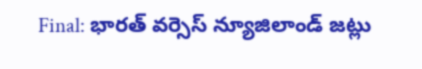Final: భారత్ వర్సెస్ న్యూజిలాండ్ జట్లు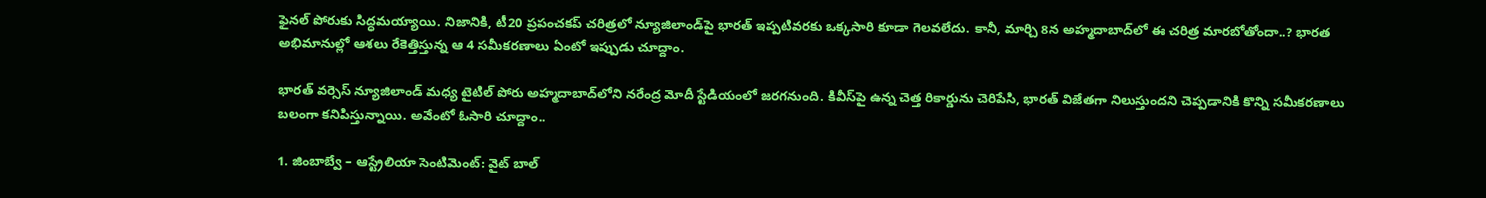ఫైనల్ పోరుకు సిద్ధమయ్యాయి. నిజానికి, టీ20 ప్రపంచకప్ చరిత్రలో న్యూజిలాండ్‌పై భారత్ ఇప్పటివరకు ఒక్కసారి కూడా గెలవలేదు. కానీ, మార్చి 8న అహ్మదాబాద్‌లో ఈ చరిత్ర మారబోతోందా..? భారత అభిమానుల్లో ఆశలు రేకెత్తిస్తున్న ఆ 4 సమీకరణాలు ఏంటో ఇప్పుడు చూద్దాం.

భారత్ వర్సెస్ న్యూజిలాండ్ మధ్య టైటిల్ పోరు అహ్మదాబాద్‌లోని నరేంద్ర మోదీ స్టేడియంలో జరగనుంది. కివీస్‌పై ఉన్న చెత్త రికార్డును చెరిపేసి, భారత్ విజేతగా నిలుస్తుందని చెప్పడానికి కొన్ని సమీకరణాలు బలంగా కనిపిస్తున్నాయి. అవేంటో ఓసారి చూద్దాం..

1. జింబాబ్వే – ఆస్ట్రేలియా సెంటిమెంట్: వైట్ బాల్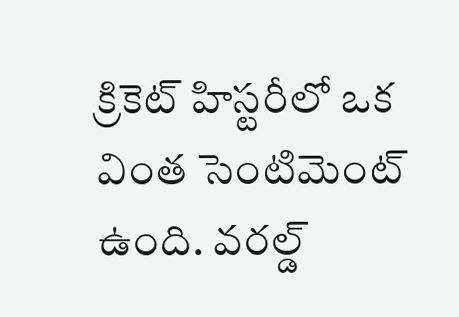క్రికెట్ హిస్టరీలో ఒక వింత సెంటిమెంట్ ఉంది. వరల్డ్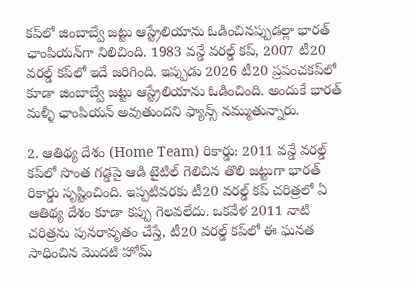కప్‌లో జింబాబ్వే జట్టు ఆస్ట్రేలియాను ఓడించినప్పుడల్లా భారత్ ఛాంపియన్‌గా నిలిచింది. 1983 వన్డే వరల్డ్ కప్, 2007 టీ20 వరల్డ్ కప్‌లో ఇదే జరిగింది. ఇప్పుడు 2026 టీ20 ప్రపంచకప్‌లో కూడా జింబాబ్వే జట్టు ఆస్ట్రేలియాను ఓడించింది. అందుకే భారత్ మళ్ళీ ఛాంపియన్ అవుతుందని ఫ్యాన్స్ నమ్ముతున్నారు.

2. ఆతిథ్య దేశం (Home Team) రికార్డు: 2011 వన్డే వరల్డ్ కప్‌లో సొంత గడ్డపై ఆడి టైటిల్ గెలిచిన తొలి జట్టుగా భారత్ రికార్డు సృష్టించింది. ఇప్పటివరకు టీ20 వరల్డ్ కప్ చరిత్రలో ఏ ఆతిథ్య దేశం కూడా కప్పు గెలవలేదు. ఒకవేళ 2011 నాటి చరిత్రను పునరావృతం చేస్తే, టీ20 వరల్డ్ కప్‌లో ఈ ఘనత సాధించిన మొదటి హోమ్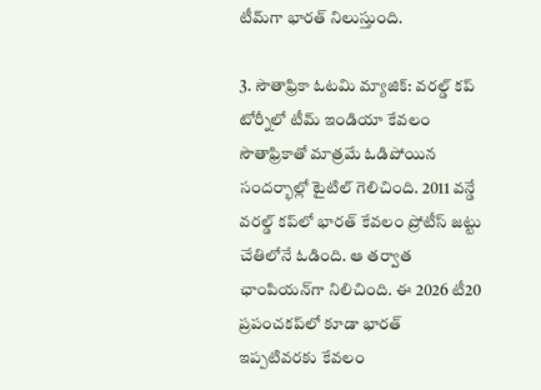టీమ్‌గా భారత్ నిలుస్తుంది.

3. సౌతాఫ్రికా ఓటమి మ్యాజిక్: వరల్డ్ కప్ టోర్నీలో టీమ్ ఇండియా కేవలం సౌతాఫ్రికాతో మాత్రమే ఓడిపోయిన సందర్భాల్లో టైటిల్ గెలిచింది. 2011 వన్డే వరల్డ్ కప్‌లో భారత్ కేవలం ప్రోటీస్ జట్టు చేతిలోనే ఓడింది. ఆ తర్వాత ఛాంపియన్‌గా నిలిచింది. ఈ 2026 టీ20 ప్రపంచకప్‌లో కూడా భారత్ ఇప్పటివరకు కేవలం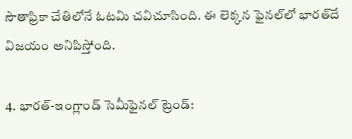సౌతాఫ్రికా చేతిలోనే ఓటమి చవిచూసింది. ఈ లెక్కన ఫైనల్‌లో భారత్‌దే విజయం అనిపిస్తోంది.

4. భారత్-ఇంగ్లాండ్ సెమీఫైనల్ ట్రెండ్: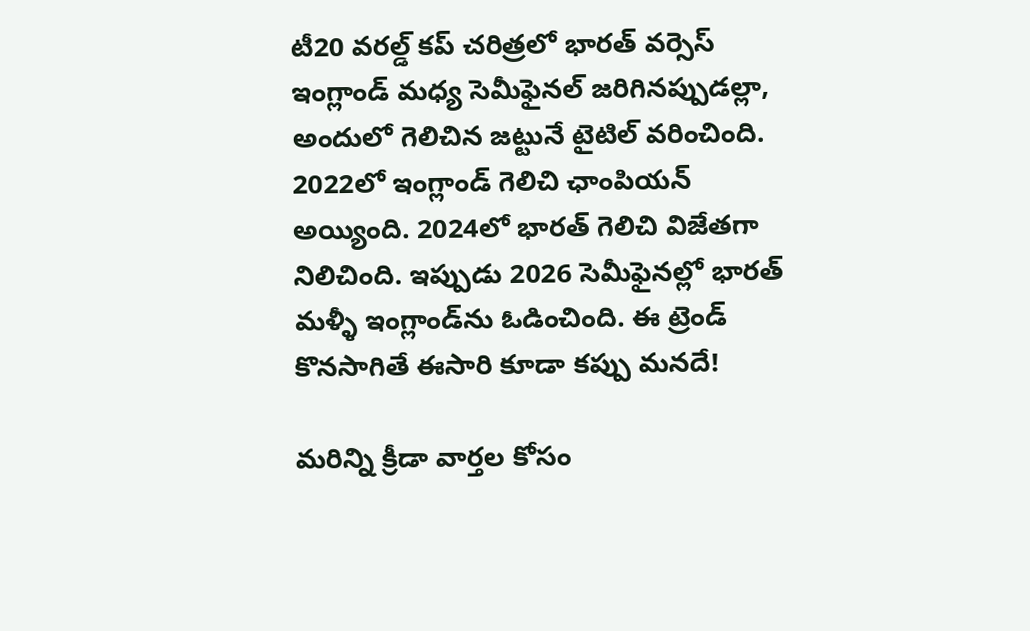టీ20 వరల్డ్ కప్ చరిత్రలో భారత్ వర్సెస్ ఇంగ్లాండ్ మధ్య సెమీఫైనల్ జరిగినప్పుడల్లా, అందులో గెలిచిన జట్టునే టైటిల్ వరించింది. 2022లో ఇంగ్లాండ్ గెలిచి ఛాంపియన్ అయ్యింది. 2024లో భారత్ గెలిచి విజేతగా నిలిచింది. ఇప్పుడు 2026 సెమీఫైనల్లో భారత్ మళ్ళీ ఇంగ్లాండ్‌ను ఓడించింది. ఈ ట్రెండ్ కొనసాగితే ఈసారి కూడా కప్పు మనదే!

మరిన్ని క్రీడా వార్తల కోసం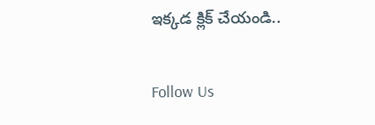ఇక్కడ క్లిక్ చేయండి..

Follow Us